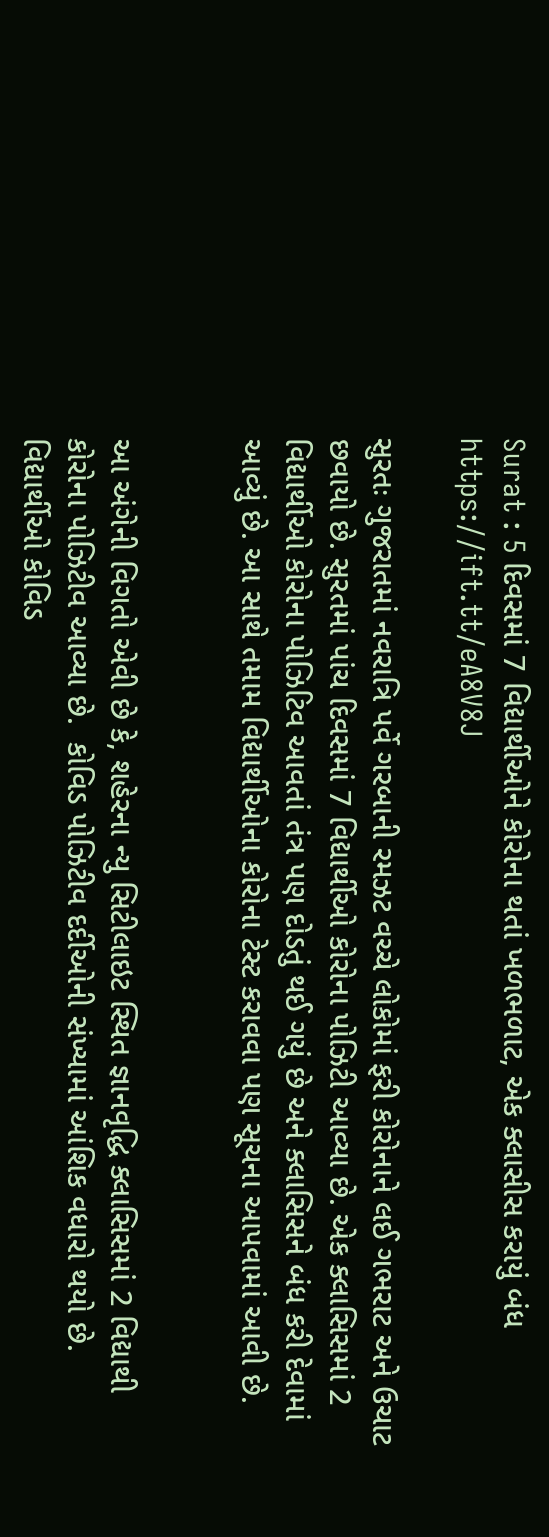Surat : 5 દિવસમાં 7 વિદ્યાર્થીઓને કોરોના થતાં ખળભળાટ, એક ક્લાસીસ કરાયું બંધ https://ift.tt/eA8V8J

સુરતઃ ગુજરાતમાં નવરાત્રિ પર્વે ગરબાની રમઝટ વચ્ચે લોકોમાં ફરી કોરોનાને લઈ ગભરાટ અને ઉચાટ છવાયો છે. સુરતમાં પાંચ દિવસમાં 7 વિદ્યાર્થીઓ કોરોના પોઝિટી આવ્યા છે. એક ક્લાસિસમાં 2 વિદ્યાર્થીઓ કોરોના પોઝિટિવ આવતાં તંત્ર પણ દોડતું થઈ ગયું છે અને ક્લાસિસને બંધ કરી દેવામાં આવ્યું છે. આ સાથે તમામ વિદ્યાર્થીઓના કોરોના ટેસ્ટ કરાવવા પણ સૂચના આપવામાં આવી છે.


આ અંગેની વિગતો એવી છે કે, શહેરના ન્યુ સિટીલાઇટ સ્થિત જ્ઞાનવૃદ્ધિ ક્લાસિસમાં 2 વિદ્યાથી કોરોના પોઝિટીવ આવ્યા છે.  કોવિડ પોઝિટીવ દર્દીઓની સંખ્યામાં આંશિક વધારો થયો છે. વિદ્યાર્થીઓ કોવિડ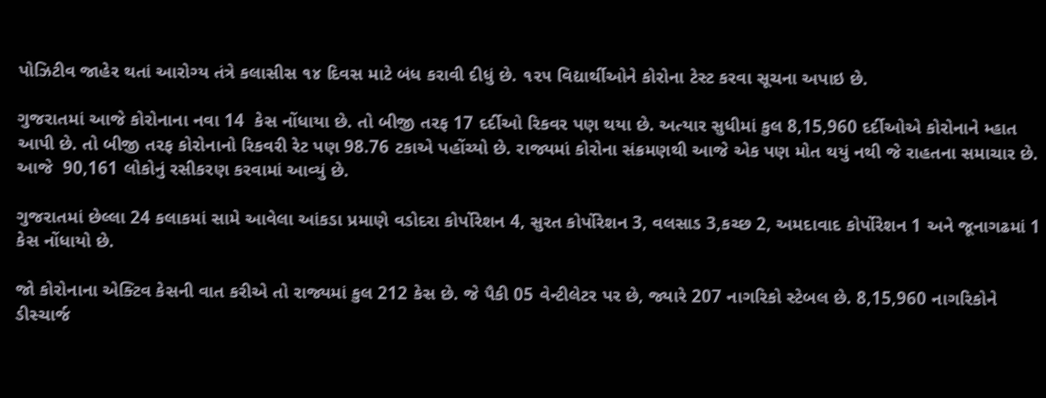પોઝિટીવ જાહેર થતાં આરોગ્ય તંત્રે કલાસીસ ૧૪ દિવસ માટે બંધ કરાવી દીધું છે. ૧૨૫ વિદ્યાર્થીઓને કોરોના ટેસ્ટ કરવા સૂચના અપાઇ છે.

ગુજરાતમાં આજે કોરોનાના નવા 14  કેસ નોંધાયા છે. તો બીજી તરફ 17 દર્દીઓ રિકવર પણ થયા છે. અત્યાર સુધીમાં કુલ 8,15,960 દર્દીઓએ કોરોનાને મ્હાત આપી છે. તો બીજી તરફ કોરોનાનો રિકવરી રેટ પણ 98.76 ટકાએ પહોંચ્યો છે. રાજ્યમાં કોરોના સંક્રમણથી આજે એક પણ મોત થયું નથી જે રાહતના સમાચાર છે.  આજે  90,161 લોકોનું રસીકરણ કરવામાં આવ્યું છે.

ગુજરાતમાં છેલ્લા 24 કલાકમાં સામે આવેલા આંકડા પ્રમાણે વડોદરા કોર્પોરેશન 4, સુરત કોર્પોરેશન 3, વલસાડ 3,કચ્છ 2, અમદાવાદ કોર્પોરેશન 1 અને જૂનાગઢમાં 1 કેસ નોંધાયો છે.

જો કોરોનાના એક્ટિવ કેસની વાત કરીએ તો રાજ્યમાં કુલ 212 કેસ છે. જે પૈકી 05 વેન્ટીલેટર પર છે, જ્યારે 207 નાગરિકો સ્ટેબલ છે. 8,15,960 નાગરિકોને ડીસ્ચાર્જ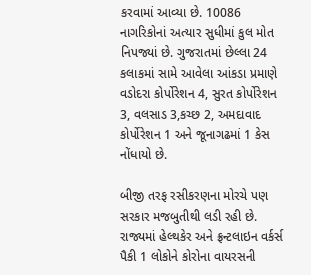કરવામાં આવ્યા છે. 10086 નાગરિકોનાં અત્યાર સુધીમાં કુલ મોત નિપજ્યાં છે. ગુજરાતમાં છેલ્લા 24 કલાકમાં સામે આવેલા આંકડા પ્રમાણે વડોદરા કોર્પોરેશન 4, સુરત કોર્પોરેશન 3, વલસાડ 3,કચ્છ 2, અમદાવાદ કોર્પોરેશન 1 અને જૂનાગઢમાં 1 કેસ નોંધાયો છે.

બીજી તરફ રસીકરણના મોરચે પણ સરકાર મજબુતીથી લડી રહી છે. રાજ્યમાં હેલ્થકેર અને ફ્રન્ટલાઇન વર્કર્સ પૈકી 1 લોકોને કોરોના વાયરસની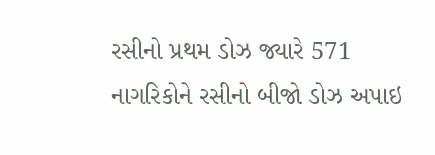રસીનો પ્રથમ ડોઝ જ્યારે 571   નાગરિકોને રસીનો બીજો ડોઝ અપાઇ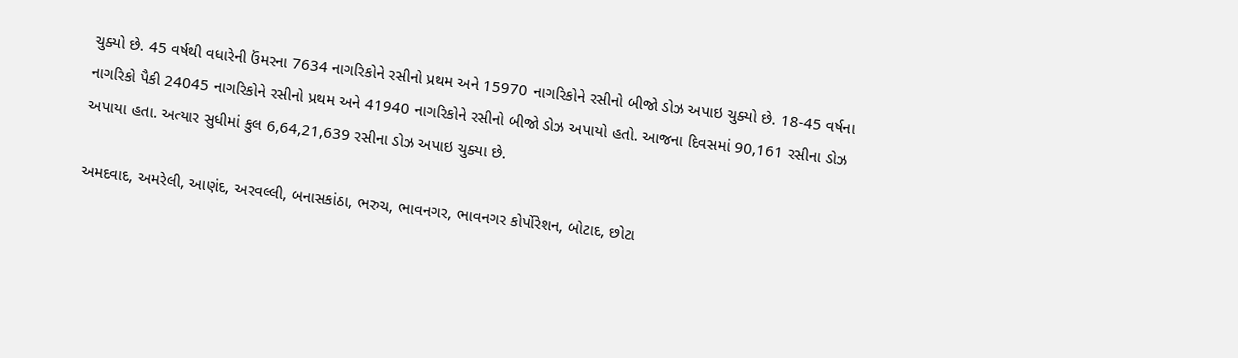ચુક્યો છે. 45 વર્ષથી વધારેની ઉંમરના 7634 નાગરિકોને રસીનો પ્રથમ અને 15970 નાગરિકોને રસીનો બીજો ડોઝ અપાઇ ચુક્યો છે. 18-45 વર્ષના નાગરિકો પૈકી 24045 નાગરિકોને રસીનો પ્રથમ અને 41940 નાગરિકોને રસીનો બીજો ડોઝ અપાયો હતો. આજના દિવસમાં 90,161 રસીના ડોઝ અપાયા હતા. અત્યાર સુધીમાં કુલ 6,64,21,639 રસીના ડોઝ અપાઇ ચુક્યા છે.

અમદવાદ, અમરેલી, આણંદ, અરવલ્લી, બનાસકાંઠા, ભરુચ, ભાવનગર, ભાવનગર કોર્પોરેશન, બોટાદ, છોટા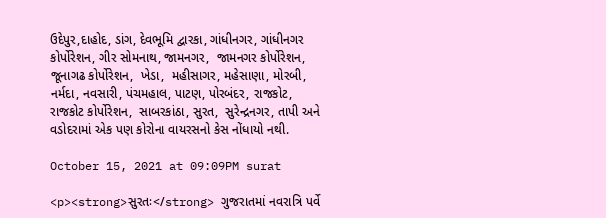ઉદેપુર,દાહોદ, ડાંગ, દેવભૂમિ દ્વારકા, ગાંધીનગર, ગાંધીનગર કોર્પોરેશન, ગીર સોમનાથ, જામનગર,  જામનગર કોર્પોરેશન,  જૂનાગઢ કોર્પોરેશન,  ખેડા,  મહીસાગર, મહેસાણા, મોરબી, નર્મદા, નવસારી, પંચમહાલ, પાટણ, પોરબંદર, રાજકોટ, રાજકોટ કોર્પોરેશન,  સાબરકાંઠા, સુરત,  સુરેન્દ્રનગર, તાપી અને વડોદરામાં એક પણ કોરોના વાયરસનો કેસ નોંધાયો નથી.

October 15, 2021 at 09:09PM surat

<p><strong>સુરતઃ</strong> ગુજરાતમાં નવરાત્રિ પર્વે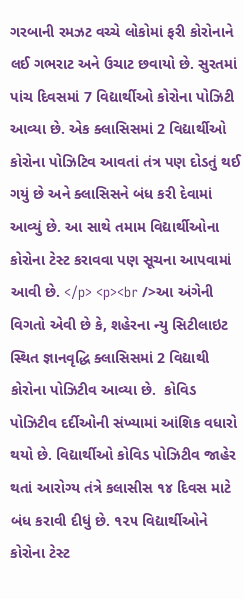ગરબાની રમઝટ વચ્ચે લોકોમાં ફરી કોરોનાને લઈ ગભરાટ અને ઉચાટ છવાયો છે. સુરતમાં પાંચ દિવસમાં 7 વિદ્યાર્થીઓ કોરોના પોઝિટી આવ્યા છે. એક ક્લાસિસમાં 2 વિદ્યાર્થીઓ કોરોના પોઝિટિવ આવતાં તંત્ર પણ દોડતું થઈ ગયું છે અને ક્લાસિસને બંધ કરી દેવામાં આવ્યું છે. આ સાથે તમામ વિદ્યાર્થીઓના કોરોના ટેસ્ટ કરાવવા પણ સૂચના આપવામાં આવી છે. </p> <p><br />આ અંગેની વિગતો એવી છે કે, શહેરના ન્યુ સિટીલાઇટ સ્થિત જ્ઞાનવૃદ્ધિ ક્લાસિસમાં 2 વિદ્યાથી કોરોના પોઝિટીવ આવ્યા છે.  કોવિડ પોઝિટીવ દર્દીઓની સંખ્યામાં આંશિક વધારો થયો છે. વિદ્યાર્થીઓ કોવિડ પોઝિટીવ જાહેર થતાં આરોગ્ય તંત્રે કલાસીસ ૧૪ દિવસ માટે બંધ કરાવી દીધું છે. ૧૨૫ વિદ્યાર્થીઓને કોરોના ટેસ્ટ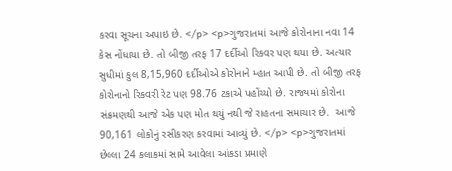કરવા સૂચના અપાઇ છે. </p> <p>ગુજરાતમાં આજે કોરોનાના નવા 14  કેસ નોંધાયા છે. તો બીજી તરફ 17 દર્દીઓ રિકવર પણ થયા છે. અત્યાર સુધીમાં કુલ 8,15,960 દર્દીઓએ કોરોનાને મ્હાત આપી છે. તો બીજી તરફ કોરોનાનો રિકવરી રેટ પણ 98.76 ટકાએ પહોંચ્યો છે. રાજ્યમાં કોરોના સંક્રમણથી આજે એક પણ મોત થયું નથી જે રાહતના સમાચાર છે.  આજે  90,161 લોકોનું રસીકરણ કરવામાં આવ્યું છે. </p> <p>ગુજરાતમાં છેલ્લા 24 કલાકમાં સામે આવેલા આંકડા પ્રમાણે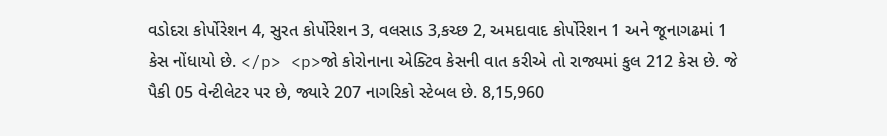વડોદરા કોર્પોરેશન 4, સુરત કોર્પોરેશન 3, વલસાડ 3,કચ્છ 2, અમદાવાદ કોર્પોરેશન 1 અને જૂનાગઢમાં 1 કેસ નોંધાયો છે. </p> <p>જો કોરોનાના એક્ટિવ કેસની વાત કરીએ તો રાજ્યમાં કુલ 212 કેસ છે. જે પૈકી 05 વેન્ટીલેટર પર છે, જ્યારે 207 નાગરિકો સ્ટેબલ છે. 8,15,960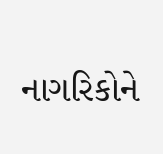નાગરિકોને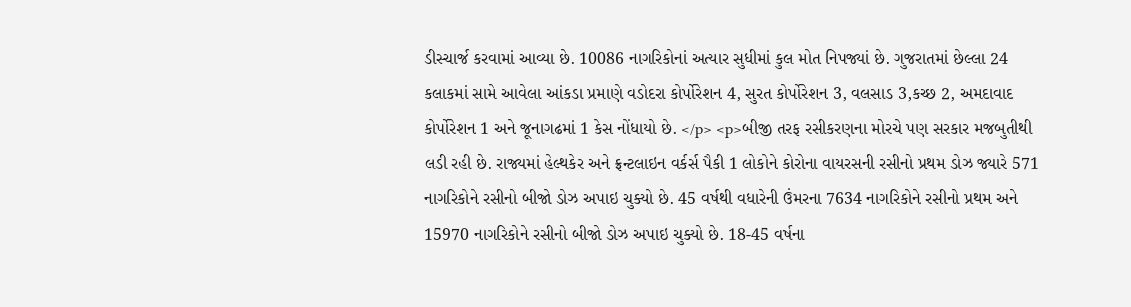ડીસ્ચાર્જ કરવામાં આવ્યા છે. 10086 નાગરિકોનાં અત્યાર સુધીમાં કુલ મોત નિપજ્યાં છે. ગુજરાતમાં છેલ્લા 24 કલાકમાં સામે આવેલા આંકડા પ્રમાણે વડોદરા કોર્પોરેશન 4, સુરત કોર્પોરેશન 3, વલસાડ 3,કચ્છ 2, અમદાવાદ કોર્પોરેશન 1 અને જૂનાગઢમાં 1 કેસ નોંધાયો છે. </p> <p>બીજી તરફ રસીકરણના મોરચે પણ સરકાર મજબુતીથી લડી રહી છે. રાજ્યમાં હેલ્થકેર અને ફ્રન્ટલાઇન વર્કર્સ પૈકી 1 લોકોને કોરોના વાયરસની રસીનો પ્રથમ ડોઝ જ્યારે 571   નાગરિકોને રસીનો બીજો ડોઝ અપાઇ ચુક્યો છે. 45 વર્ષથી વધારેની ઉંમરના 7634 નાગરિકોને રસીનો પ્રથમ અને 15970 નાગરિકોને રસીનો બીજો ડોઝ અપાઇ ચુક્યો છે. 18-45 વર્ષના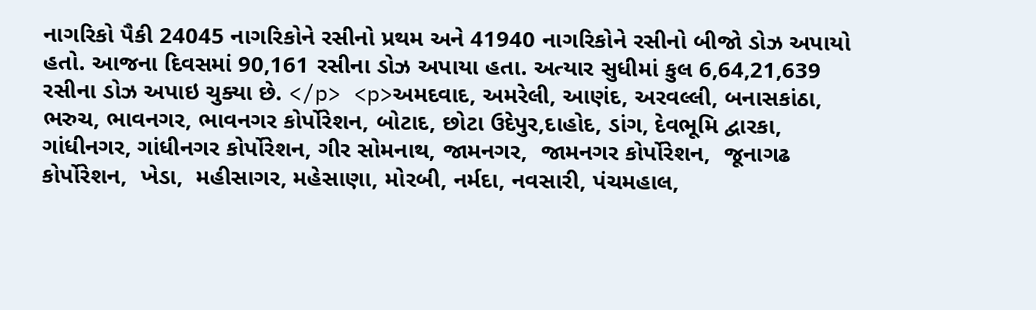નાગરિકો પૈકી 24045 નાગરિકોને રસીનો પ્રથમ અને 41940 નાગરિકોને રસીનો બીજો ડોઝ અપાયો હતો. આજના દિવસમાં 90,161 રસીના ડોઝ અપાયા હતા. અત્યાર સુધીમાં કુલ 6,64,21,639 રસીના ડોઝ અપાઇ ચુક્યા છે. </p> <p>અમદવાદ, અમરેલી, આણંદ, અરવલ્લી, બનાસકાંઠા, ભરુચ, ભાવનગર, ભાવનગર કોર્પોરેશન, બોટાદ, છોટા ઉદેપુર,દાહોદ, ડાંગ, દેવભૂમિ દ્વારકા, ગાંધીનગર, ગાંધીનગર કોર્પોરેશન, ગીર સોમનાથ, જામનગર,  જામનગર કોર્પોરેશન,  જૂનાગઢ કોર્પોરેશન,  ખેડા,  મહીસાગર, મહેસાણા, મોરબી, નર્મદા, નવસારી, પંચમહાલ,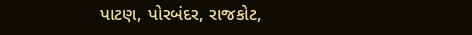પાટણ, પોરબંદર, રાજકોટ,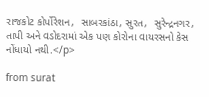રાજકોટ કોર્પોરેશન,  સાબરકાંઠા, સુરત,  સુરેન્દ્રનગર, તાપી અને વડોદરામાં એક પણ કોરોના વાયરસનો કેસ નોંધાયો નથી.</p>

from surat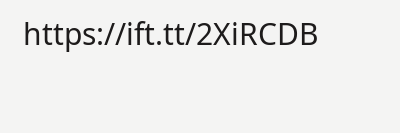https://ift.tt/2XiRCDB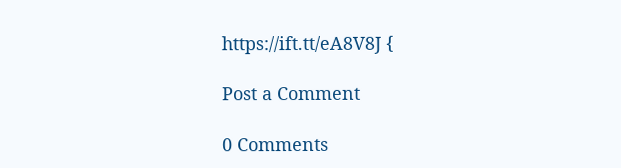https://ift.tt/eA8V8J {

Post a Comment

0 Comments